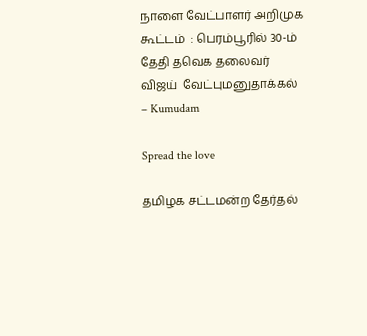நாளை வேட்பாளர் அறிமுக கூட்டம்  : பெரம்பூரில் 30-ம் தேதி தவெக தலைவர் விஜய்  வேட்புமனுதாக்கல் – Kumudam

Spread the love

தமிழக சட்டமன்ற தேர்தல்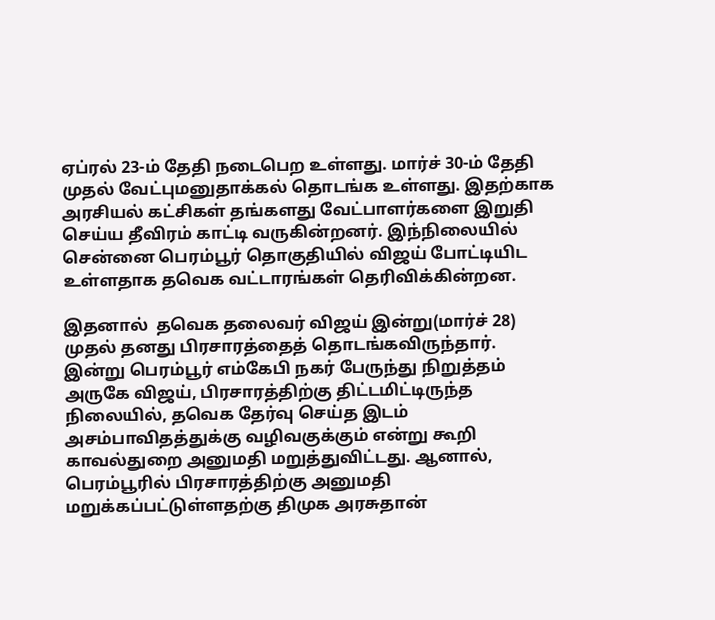ஏப்ரல் 23-ம் தேதி நடைபெற உள்ளது. மார்ச் 30-ம் தேதி முதல் வேட்புமனுதாக்கல் தொடங்க உள்ளது. இதற்காக அரசியல் கட்சிகள் தங்களது வேட்பாளர்களை இறுதி செய்ய தீவிரம் காட்டி வருகின்றனர். இந்நிலையில் சென்னை பெரம்பூர் தொகுதியில் விஜய் போட்டியிட உள்ளதாக தவெக வட்டாரங்கள் தெரிவிக்கின்றன.

இதனால்  தவெக தலைவர் விஜய் இன்று(மார்ச் 28) முதல் தனது பிரசாரத்தைத் தொடங்கவிருந்தார். இன்று பெரம்பூர் எம்கேபி நகர் பேருந்து நிறுத்தம் அருகே விஜய், பிரசாரத்திற்கு திட்டமிட்டிருந்த நிலையில், தவெக தேர்வு செய்த இடம் அசம்பாவிதத்துக்கு வழிவகுக்கும் என்று கூறி காவல்துறை அனுமதி மறுத்துவிட்டது. ஆனால், பெரம்பூரில் பிரசாரத்திற்கு அனுமதி மறுக்கப்பட்டுள்ளதற்கு திமுக அரசுதான்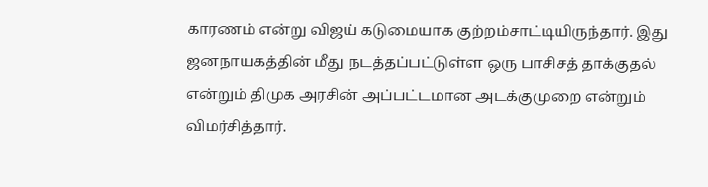காரணம் என்று விஜய் கடுமையாக குற்றம்சாட்டியிருந்தார். இது ஜனநாயகத்தின் மீது நடத்தப்பட்டுள்ள ஒரு பாசிசத் தாக்குதல் என்றும் திமுக அரசின் அப்பட்டமான அடக்குமுறை என்றும் விமர்சித்தார்.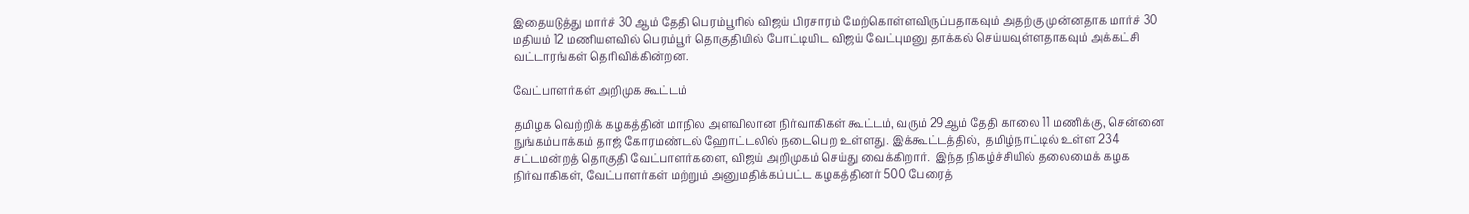இதையடுத்து மார்ச் 30 ஆம் தேதி பெரம்பூரில் விஜய் பிரசாரம் மேற்கொள்ளவிருப்பதாகவும் அதற்கு முன்னதாக மார்ச் 30 மதியம் 12 மணியளவில் பெரம்பூர் தொகுதியில் போட்டியிட விஜய் வேட்புமனு தாக்கல் செய்யவுள்ளதாகவும் அக்கட்சி வட்டாரங்கள் தெரிவிக்கின்றன.

வேட்பாளர்கள் அறிமுக கூட்டம்

தமிழக வெற்றிக் கழகத்தின் மாநில அளவிலான நிர்வாகிகள் கூட்டம், வரும் 29ஆம் தேதி காலை 11 மணிக்கு, சென்னை நுங்கம்பாக்கம் தாஜ் கோரமண்டல் ஹோட்டலில் நடைபெற உள்ளது. இக்கூட்டத்தில்,  தமிழ்நாட்டில் உள்ள 234 சட்டமன்றத் தொகுதி வேட்பாளர்களை, விஜய் அறிமுகம் செய்து வைக்கிறார்.  இ‌ந்‌‌த நிகழ்ச்சியில் தலைமைக் கழக நிர்வாகிகள், வேட்பாளர்கள் மற்றும் அனுமதிக்கப்பட்ட கழகத்தினர் 500 பேரைத்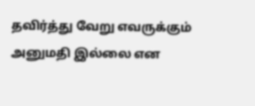தவிர்த்து வேறு எவருக்கும் அனுமதி இல்லை என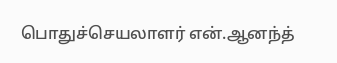பொதுச்செயலாளர் என்.ஆனந்த்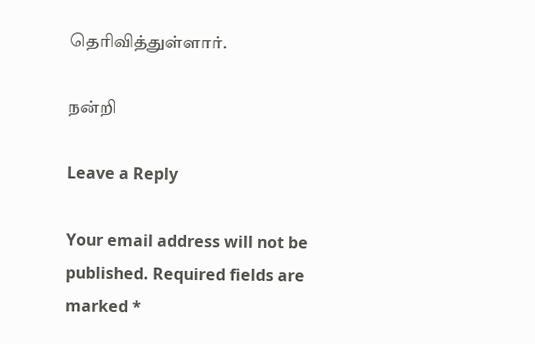தெரிவித்துள்ளார்.

நன்றி

Leave a Reply

Your email address will not be published. Required fields are marked *